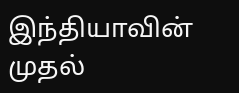இந்தியாவின் முதல்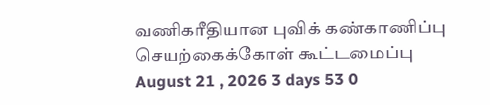வணிகரீதியான புவிக் கண்காணிப்பு செயற்கைக்கோள் கூட்டமைப்பு
August 21 , 2026 3 days 53 0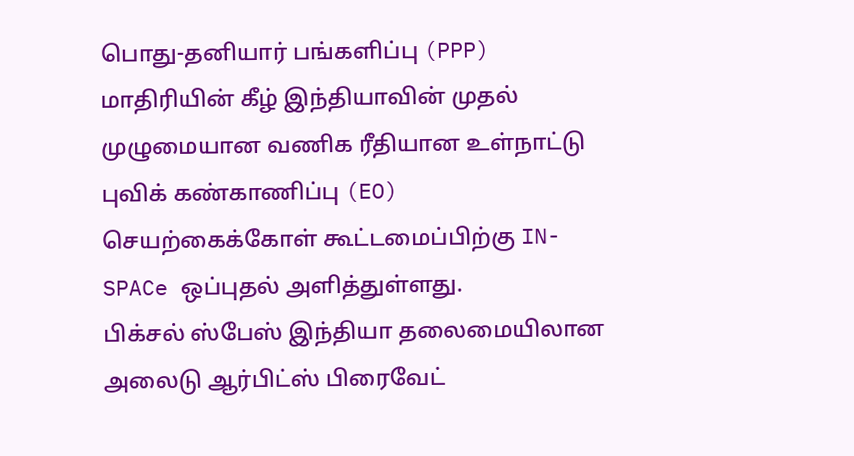பொது-தனியார் பங்களிப்பு (PPP) மாதிரியின் கீழ் இந்தியாவின் முதல் முழுமையான வணிக ரீதியான உள்நாட்டு புவிக் கண்காணிப்பு (EO) செயற்கைக்கோள் கூட்டமைப்பிற்கு IN-SPACe ஒப்புதல் அளித்துள்ளது.
பிக்சல் ஸ்பேஸ் இந்தியா தலைமையிலான அலைடு ஆர்பிட்ஸ் பிரைவேட்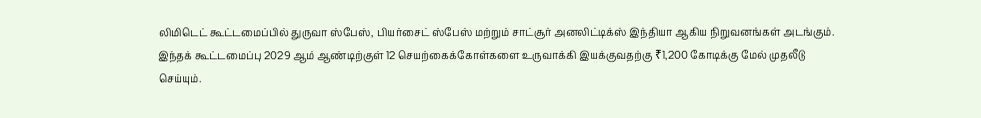லிமிடெட் கூட்டமைப்பில் துருவா ஸ்பேஸ், பியர்சைட் ஸ்பேஸ் மற்றும் சாட்சூர் அனலிட்டிக்ஸ் இந்தியா ஆகிய நிறுவனங்கள் அடங்கும்.
இந்தக் கூட்டமைப்பு 2029 ஆம் ஆண்டிற்குள் 12 செயற்கைக்கோள்களை உருவாக்கி இயக்குவதற்கு ₹1,200 கோடிக்கு மேல் முதலீடு செய்யும்.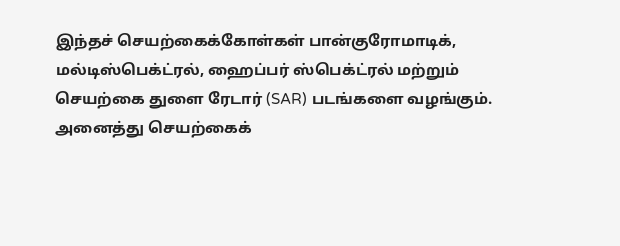இந்தச் செயற்கைக்கோள்கள் பான்குரோமாடிக், மல்டிஸ்பெக்ட்ரல், ஹைப்பர் ஸ்பெக்ட்ரல் மற்றும் செயற்கை துளை ரேடார் (SAR) படங்களை வழங்கும்.
அனைத்து செயற்கைக்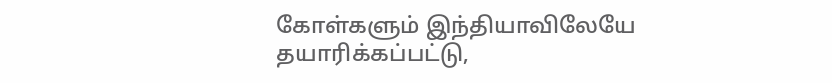கோள்களும் இந்தியாவிலேயே தயாரிக்கப்பட்டு,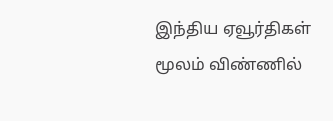இந்திய ஏவூர்திகள் மூலம் விண்ணில்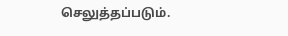செலுத்தப்படும்.